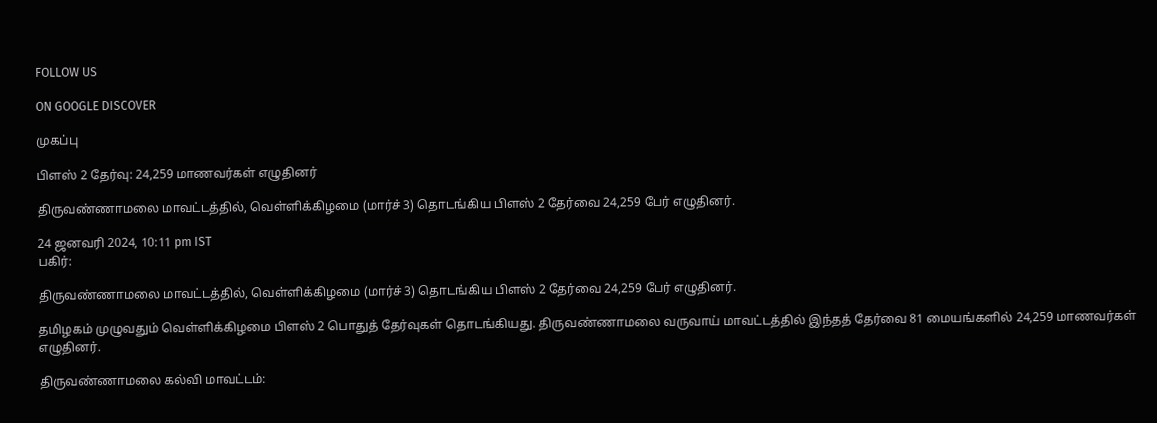FOLLOW US

ON GOOGLE DISCOVER

முகப்பு

பிளஸ் 2 தேர்வு: 24,259 மாணவர்கள் எழுதினர்

திருவண்ணாமலை மாவட்டத்தில், வெள்ளிக்கிழமை (மார்ச் 3) தொடங்கிய பிளஸ் 2 தேர்வை 24,259 பேர் எழுதினர்.

24 ஜனவரி 2024, 10:11 pm IST
பகிர்:

திருவண்ணாமலை மாவட்டத்தில், வெள்ளிக்கிழமை (மார்ச் 3) தொடங்கிய பிளஸ் 2 தேர்வை 24,259 பேர் எழுதினர்.

தமிழகம் முழுவதும் வெள்ளிக்கிழமை பிளஸ் 2 பொதுத் தேர்வுகள் தொடங்கியது. திருவண்ணாமலை வருவாய் மாவட்டத்தில் இந்தத் தேர்வை 81 மையங்களில் 24,259 மாணவர்கள் எழுதினர்.

திருவண்ணாமலை கல்வி மாவட்டம்: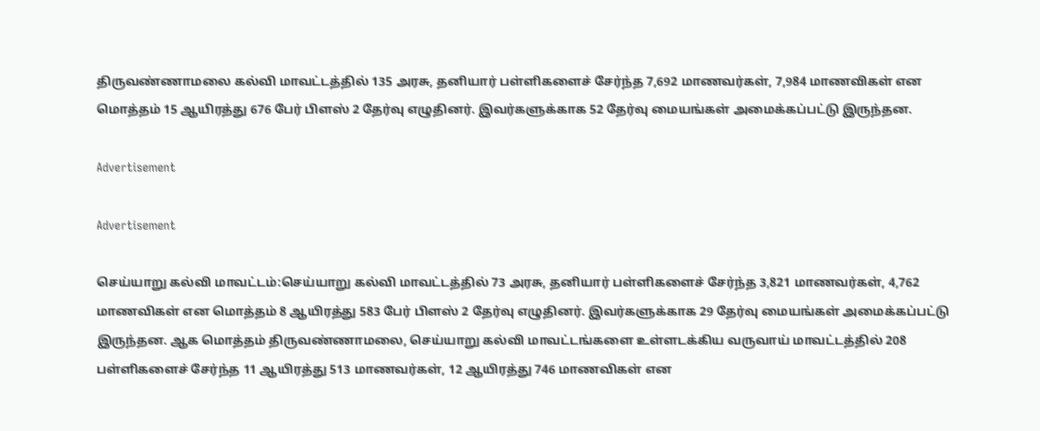திருவண்ணாமலை கல்வி மாவட்டத்தில் 135 அரசு, தனியார் பள்ளிகளைச் சேர்ந்த 7,692 மாணவர்கள், 7,984 மாணவிகள் என மொத்தம் 15 ஆயிரத்து 676 பேர் பிளஸ் 2 தேர்வு எழுதினர். இவர்களுக்காக 52 தேர்வு மையங்கள் அமைக்கப்பட்டு இருந்தன.

Advertisement

Advertisement

செய்யாறு கல்வி மாவட்டம்:செய்யாறு கல்வி மாவட்டத்தில் 73 அரசு, தனியார் பள்ளிகளைச் சேர்ந்த 3,821 மாணவர்கள், 4,762 மாணவிகள் என மொத்தம் 8 ஆயிரத்து 583 பேர் பிளஸ் 2 தேர்வு எழுதினர். இவர்களுக்காக 29 தேர்வு மையங்கள் அமைக்கப்பட்டு இருந்தன. ஆக மொத்தம் திருவண்ணாமலை, செய்யாறு கல்வி மாவட்டங்களை உள்ளடக்கிய வருவாய் மாவட்டத்தில் 208 பள்ளிகளைச் சேர்ந்த 11 ஆயிரத்து 513 மாணவர்கள், 12 ஆயிரத்து 746 மாணவிகள் என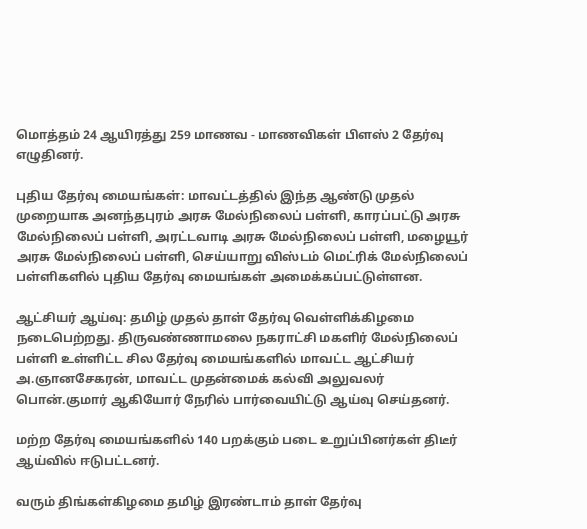மொத்தம் 24 ஆயிரத்து 259 மாணவ - மாணவிகள் பிளஸ் 2 தேர்வு எழுதினர்.

புதிய தேர்வு மையங்கள்: மாவட்டத்தில் இந்த ஆண்டு முதல் முறையாக அனந்தபுரம் அரசு மேல்நிலைப் பள்ளி, காரப்பட்டு அரசு மேல்நிலைப் பள்ளி, அரட்டவாடி அரசு மேல்நிலைப் பள்ளி, மழையூர் அரசு மேல்நிலைப் பள்ளி, செய்யாறு விஸ்டம் மெட்ரிக் மேல்நிலைப் பள்ளிகளில் புதிய தேர்வு மையங்கள் அமைக்கப்பட்டுள்ளன.

ஆட்சியர் ஆய்வு: தமிழ் முதல் தாள் தேர்வு வெள்ளிக்கிழமை நடைபெற்றது. திருவண்ணாமலை நகராட்சி மகளிர் மேல்நிலைப் பள்ளி உள்ளிட்ட சில தேர்வு மையங்களில் மாவட்ட ஆட்சியர் அ.ஞானசேகரன், மாவட்ட முதன்மைக் கல்வி அலுவலர் பொன்.குமார் ஆகியோர் நேரில் பார்வையிட்டு ஆய்வு செய்தனர்.

மற்ற தேர்வு மையங்களில் 140 பறக்கும் படை உறுப்பினர்கள் திடீர் ஆய்வில் ஈடுபட்டனர்.

வரும் திங்கள்கிழமை தமிழ் இரண்டாம் தாள் தேர்வு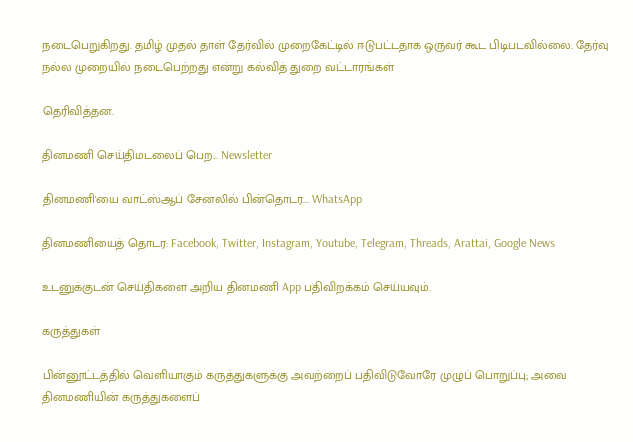நடைபெறுகிறது. தமிழ் முதல் தாள் தேர்வில் முறைகேட்டில் ஈடுபட்டதாக ஒருவர் கூட பிடிபடவில்லை. தேர்வு நல்ல முறையில் நடைபெற்றது என்று கல்வித் துறை வட்டாரங்கள்

தெரிவித்தன.

தினமணி செய்திமடலைப் பெற... Newsletter

தினமணி'யை வாட்ஸ்ஆப் சேனலில் பின்தொடர... WhatsApp

தினமணியைத் தொடர: Facebook, Twitter, Instagram, Youtube, Telegram, Threads, Arattai, Google News

உடனுக்குடன் செய்திகளை அறிய தினமணி App பதிவிறக்கம் செய்யவும்.

கருத்துகள்

பின்னூட்டத்தில் வெளியாகும் கருத்துகளுக்கு அவற்றைப் பதிவிடுவோரே முழுப் பொறுப்பு; அவை தினமணியின் கருத்துகளைப்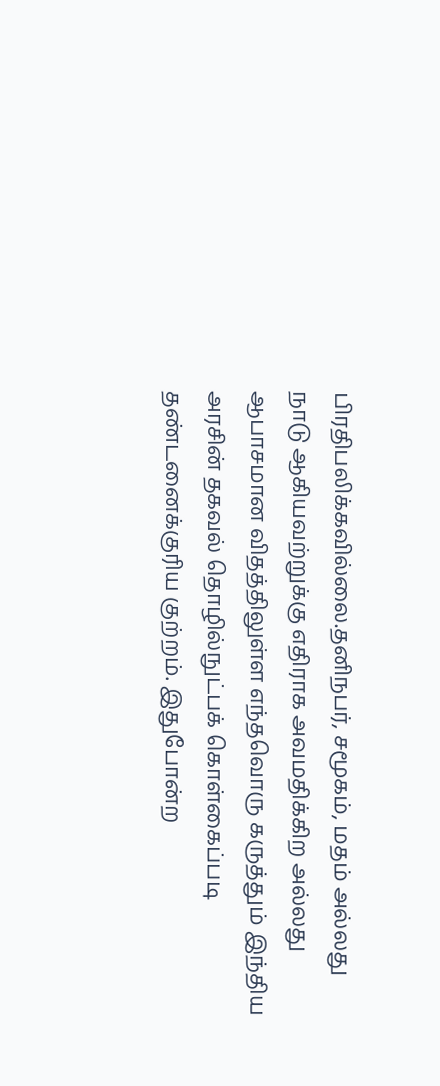பிரதிபலிக்கவில்லை.தனிநபர், சமூகம், மதம் அல்லது நாடு ஆகியவற்றுக்கு எதிராக அவமதிக்கிற அல்லது ஆபாசமான விதத்திலுள்ள எந்தவொரு கருத்தும் இந்திய அரசின் தகவல் தொழில்நுட்பக் கொள்கைப்படி தண்டனைக்குரிய குற்றம். இதுபோன்ற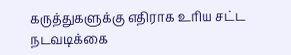கருத்துகளுக்கு எதிராக உரிய சட்ட நடவடிக்கை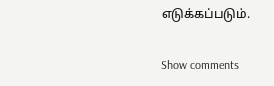எடுக்கப்படும்.

Show comments